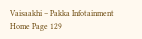Vaisaakhi – Pakka Infotainment
Home Page 129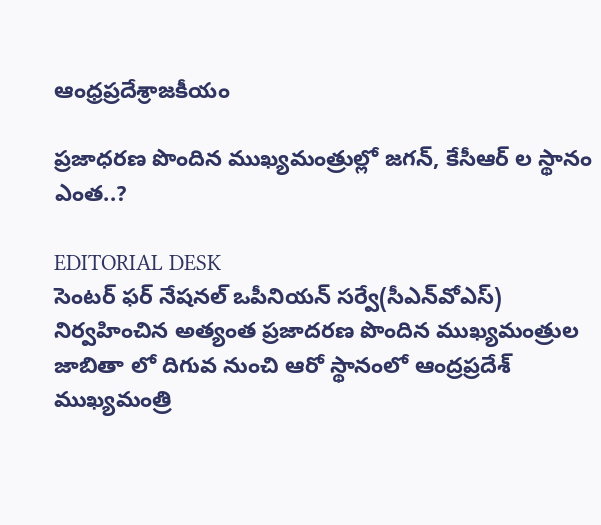ఆంధ్రప్రదేశ్రాజకీయం

ప్రజాధరణ పొందిన ముఖ్యమంత్రుల్లో జగన్, కేసీఆర్ ల స్థానం ఎంత..?

EDITORIAL DESK
సెంటర్‌ ఫర్‌ నేషనల్‌ ఒపీనియన్‌ సర్వే(సీఎన్‌వోఎస్‌) నిర్వహించిన అత్యంత ప్రజాదరణ పొందిన ముఖ్యమంత్రుల జాబితా లో దిగువ నుంచి ఆరో స్థానంలో ఆంద్రప్రదేశ్ ముఖ్యమంత్రి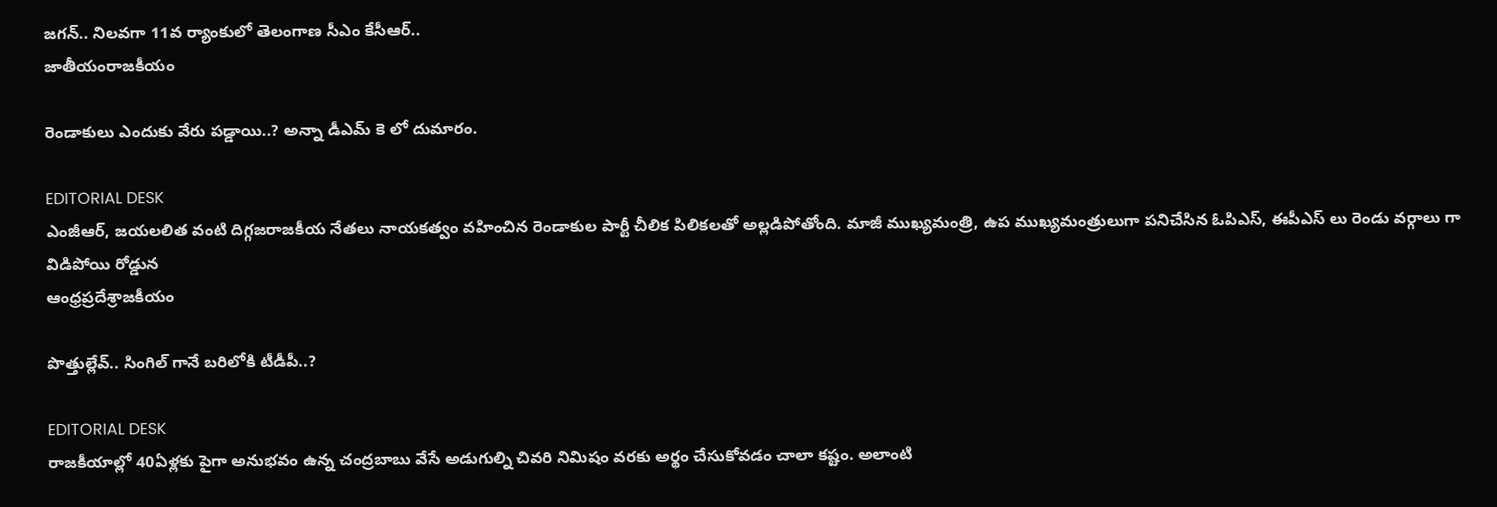జగన్‌.. నిలవగా 11వ ర్యాంకులో తెలంగాణ సీఎం కేసీఆర్‌..
జాతీయంరాజకీయం

రెండాకులు ఎందుకు వేరు పడ్డాయి..? అన్నా డీఎమ్ కె లో దుమారం.

EDITORIAL DESK
ఎంజీఆర్, జయలలిత వంటి దిగ్గజరాజకీయ నేతలు నాయకత్వం వహించిన రెండాకుల పార్టీ చీలిక పిలికలతో అల్లడిపోతోంది. మాజీ ముఖ్యమంత్రి, ఉప ముఖ్యమంత్రులుగా పనిచేసిన ఓపిఎస్, ఈపీఎస్ లు రెండు వర్గాలు గా విడిపోయి రోడ్డున
ఆంధ్రప్రదేశ్రాజకీయం

పొత్తుల్లేవ్.. సింగిల్ గానే బరిలోకి టీడీపీ..?

EDITORIAL DESK
రాజ‌కీయాల్లో 40ఏళ్లకు పైగా అనుభ‌వం ఉన్న చంద్రబాబు వేసే అడుగుల్ని చివ‌రి నిమిషం వ‌ర‌కు అర్థం చేసుకోవ‌డం చాలా క‌ష్టం. అలాంటి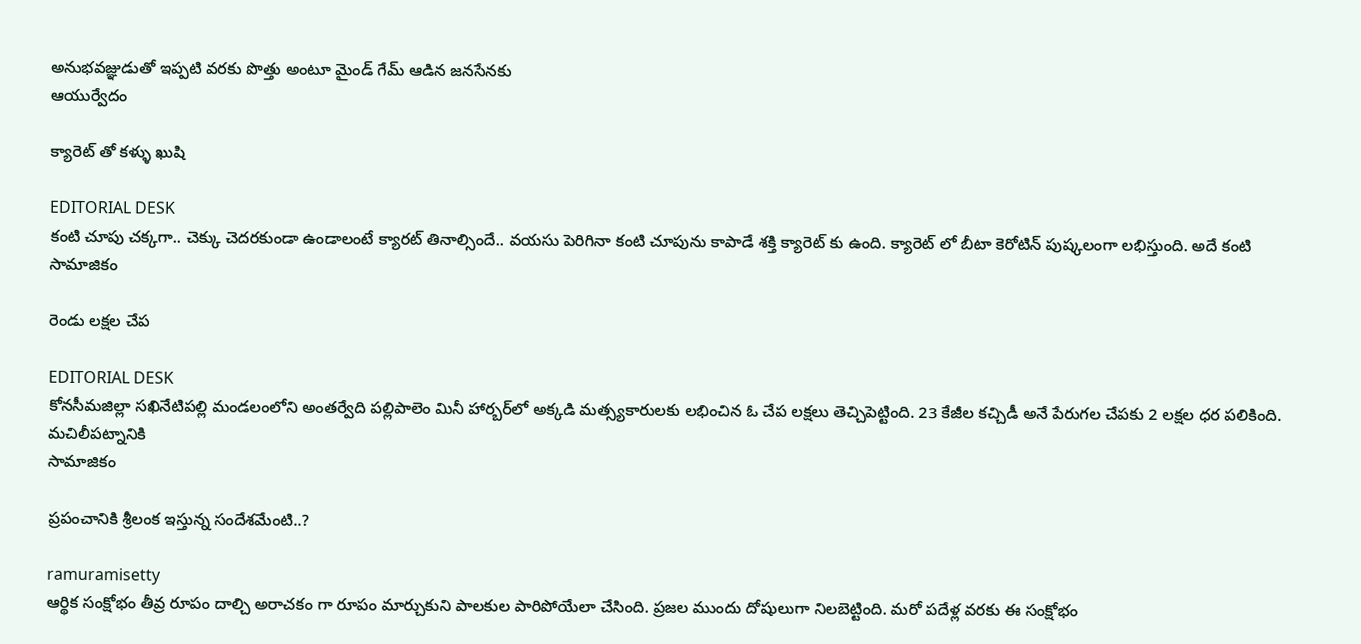అనుభ‌వ‌జ్ఞుడుతో ఇప్ప‌టి వ‌ర‌కు పొత్తు అంటూ మైండ్ గేమ్ ఆడిన జ‌న‌సేనకు
ఆయుర్వేదం

క్యారెట్ తో కళ్ళు ఖుషి

EDITORIAL DESK
కంటి చూపు చక్కగా.. చెక్కు చెదరకుండా ఉండాలంటే క్యారట్ తినాల్సిందే.. వయసు పెరిగినా కంటి చూపును కాపాడే శక్తి క్యారెట్ కు ఉంది. క్యారెట్ లో బీటా కెరోటిన్ పుష్కలంగా లభిస్తుంది. అదే కంటి
సామాజికం

రెండు లక్షల చేప

EDITORIAL DESK
కోనసీమజిల్లా సఖినేటిపల్లి మండలంలోని అంతర్వేది పల్లిపాలెం మినీ హార్బర్‌లో అక్కడి మత్స్యకారులకు లభించిన ఓ చేప లక్షలు తెచ్చిపెట్టింది. 23 కేజీల కచ్చిడీ అనే పేరుగల చేపకు 2 లక్షల ధర పలికింది. మచిలీపట్నానికి
సామాజికం

ప్రపంచానికి శ్రీలంక ఇస్తున్న సందేశమేంటి..?

ramuramisetty
ఆర్థిక సంక్షోభం తీవ్ర రూపం దాల్చి అరాచకం గా రూపం మార్చుకుని పాలకుల పారిపోయేలా చేసింది. ప్రజల ముందు దోషులుగా నిలబెట్టింది. మరో పదేళ్ల వరకు ఈ సంక్షోభం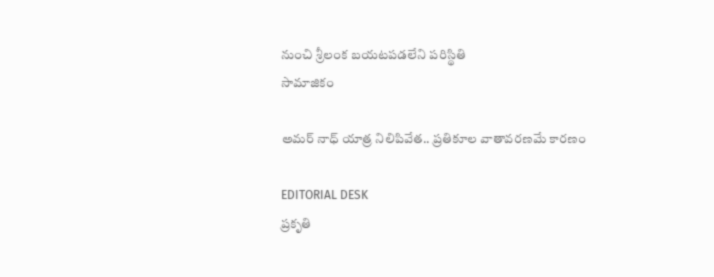నుంచి శ్రీలంక బయటపడలేని పరిస్థితి
సామాజికం

అమర్ నాధ్ యాత్ర నిలిపివేత.. ప్రతికూల వాతావరణమే కారణం

EDITORIAL DESK
ప్రకృతి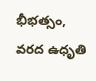భీభత్సం, వరద ఉధృతి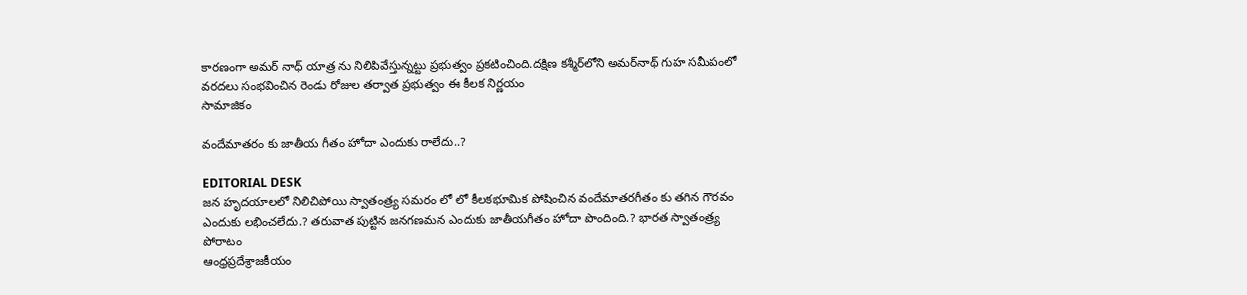కారణంగా అమర్ నాధ్ యాత్ర ను నిలిపివేస్తున్నట్టు ప్రభుత్వం ప్రకటించింది.దక్షిణ కశ్మీర్‌లోని అమర్‌నాథ్‌ గుహ సమీపంలో వరదలు సంభవించిన రెండు రోజుల తర్వాత ప్రభుత్వం ఈ కీలక నిర్ణయం
సామాజికం

వందేమాతరం కు జాతీయ గీతం హోదా ఎందుకు రాలేదు..?

EDITORIAL DESK
జన హృదయాలలో నిలిచిపోయి స్వాతంత్ర్య సమరం లో లో కీలకభూమిక పోషించిన వందేమాతరగీతం కు తగిన గౌరవం ఎందుకు లభించలేదు.? తరువాత పుట్టిన జనగణమన ఎందుకు జాతీయగీతం హోదా పొందింది.? భారత స్వాతంత్ర్య పోరాటం
ఆంధ్రప్రదేశ్రాజకీయం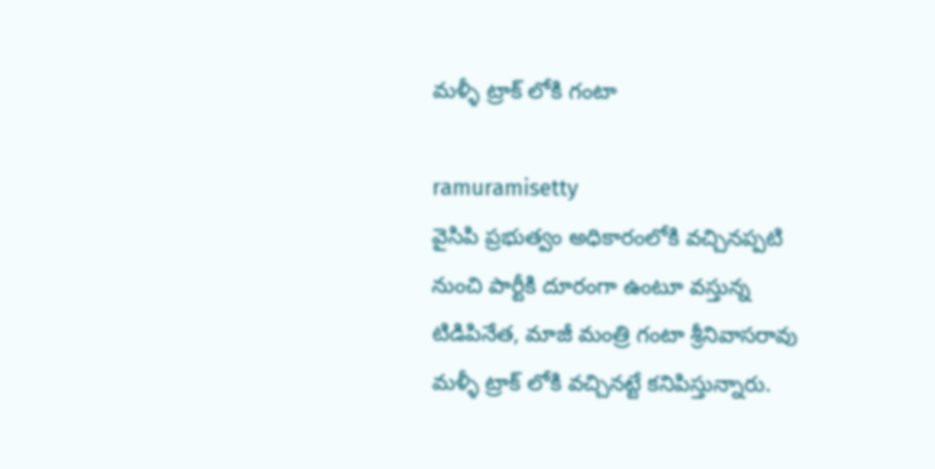మళ్ళీ ట్రాక్ లోకి గంటా

ramuramisetty
వైసిపి ప్రభుత్వం అధికారంలోకి వచ్చినప్పటి నుంచి పార్టీకి దూరంగా ఉంటూ వస్తున్న టిడిపినేత, మాజీ మంత్రి గంటా శ్రీనివాసరావు మళ్ళీ ట్రాక్ లోకి వచ్చినట్టే కనిపిస్తున్నారు.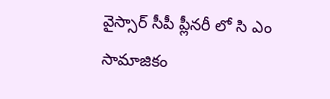వైస్సార్ సీపీ ప్లీనరీ లో సి ఎం
సామాజికం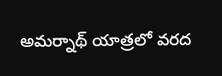అమర్నాథ్ యాత్రలో వరద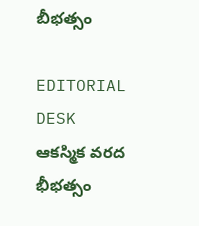బీభత్సం

EDITORIAL DESK
ఆకస్మిక వరద భీభత్సం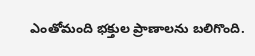ఎంతోమంది భక్తుల ప్రాణాలను బలిగొంది.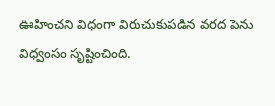ఊహించని విధంగా విరుచుకుపడిన వరద పెను విధ్వంసం సృష్టించింది.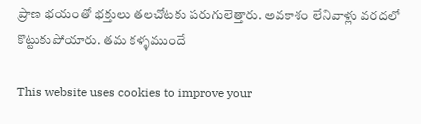ప్రాణ భయంతో భక్తులు తలచోటకు పరుగులెత్తారు. అవకాశం లేనివాళ్లు వరదలో కొట్టుకుపోయారు. తమ కళ్ళముందే

This website uses cookies to improve your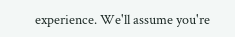experience. We'll assume you're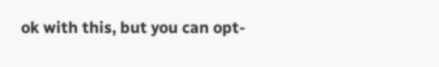ok with this, but you can opt-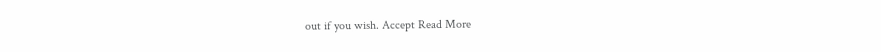out if you wish. Accept Read More